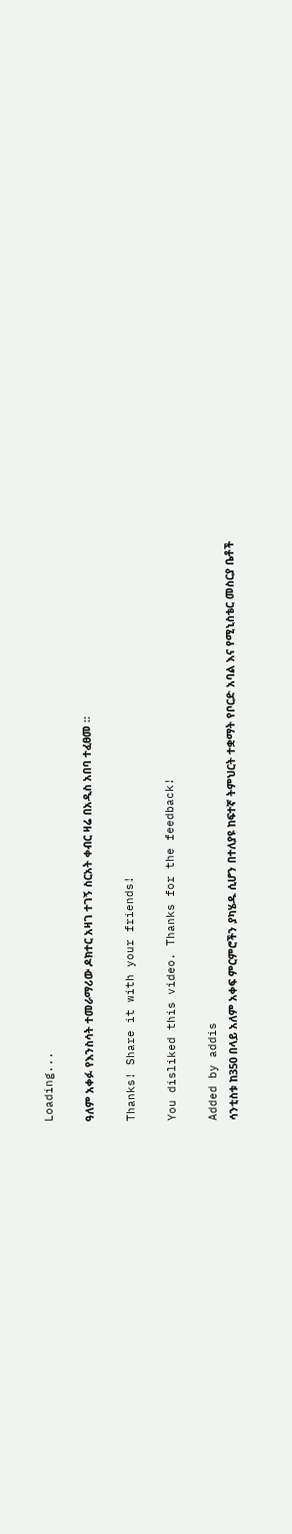Loading...

ዓለም አቀፉ የእንስሳት ተመራማሪው ዶክተር አዛገ ተገኝ ስርአት ቀብር ዛሬ በአዲስ አበባ ተፈፀመ ።

Thanks! Share it with your friends!

You disliked this video. Thanks for the feedback!

Added by addis
ሳንቲስቱ ከ350 በላይ አለም አቀፍ ምርምሮችን ያካሄዱ ሲሆን በተለያዩ ከፍተኛ ትምህርት ተቋማት የቦርድ አባል እና የሚኒስቴር መስርያ ቤቶች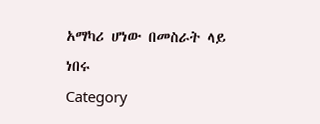አማካሪ ሆነው በመስራት ላይ ነበሩ
Category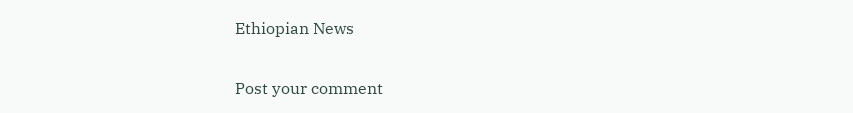Ethiopian News

Post your comment